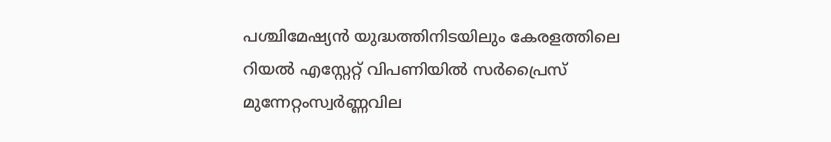പശ്ചിമേഷ്യൻ യുദ്ധത്തിനിടയിലും കേരളത്തിലെ റിയൽ എസ്റ്റേറ്റ് വിപണിയിൽ സർപ്രൈസ് മുന്നേറ്റംസ്വര്‍ണ്ണവില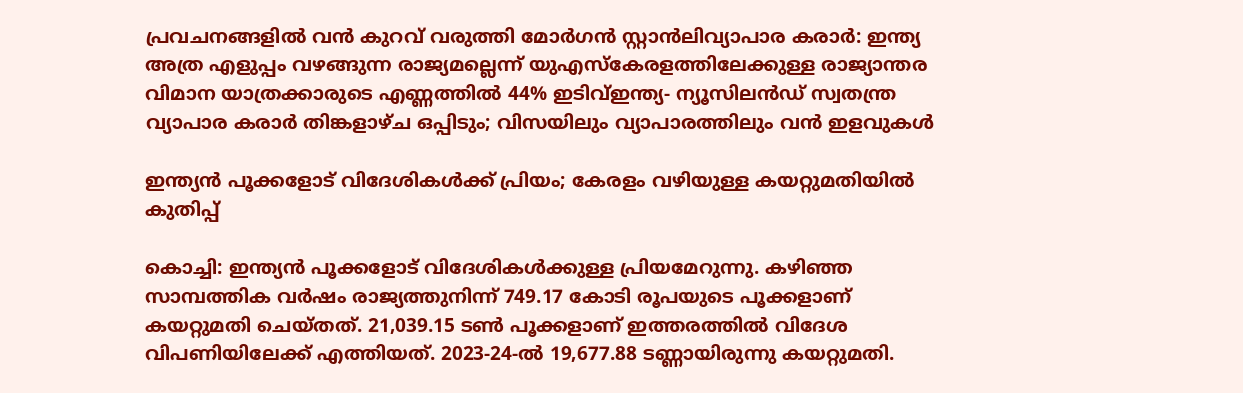പ്രവചനങ്ങളില്‍ വന്‍ കുറവ് വരുത്തി മോര്‍ഗന്‍ സ്റ്റാന്‍ലിവ്യാപാര കരാർ: ഇന്ത്യ അത്ര എളുപ്പം വഴങ്ങുന്ന രാജ്യമല്ലെന്ന് യുഎസ്കേരളത്തിലേക്കുള്ള രാജ്യാന്തര വിമാന യാത്രക്കാരുടെ എണ്ണത്തില്‍ 44% ഇടിവ്ഇന്ത്യ- ന്യൂസിലന്‍ഡ് സ്വതന്ത്ര വ്യാപാര കരാര്‍ തിങ്കളാഴ്ച ഒപ്പിടും; വിസയിലും വ്യാപാരത്തിലും വന്‍ ഇളവുകള്‍

ഇന്ത്യൻ പൂക്കളോട് വിദേശികള്‍ക്ക് പ്രിയം; കേരളം വഴിയുള്ള കയറ്റുമതിയില്‍ കുതിപ്പ്

കൊച്ചി: ഇന്ത്യൻ പൂക്കളോട് വിദേശികള്‍ക്കുള്ള പ്രിയമേറുന്നു. കഴിഞ്ഞ സാമ്പത്തിക വർഷം രാജ്യത്തുനിന്ന് 749.17 കോടി രൂപയുടെ പൂക്കളാണ് കയറ്റുമതി ചെയ്തത്. 21,039.15 ടണ്‍ പൂക്കളാണ് ഇത്തരത്തില്‍ വിദേശ വിപണിയിലേക്ക് എത്തിയത്. 2023-24-ല്‍ 19,677.88 ടണ്ണായിരുന്നു കയറ്റുമതി.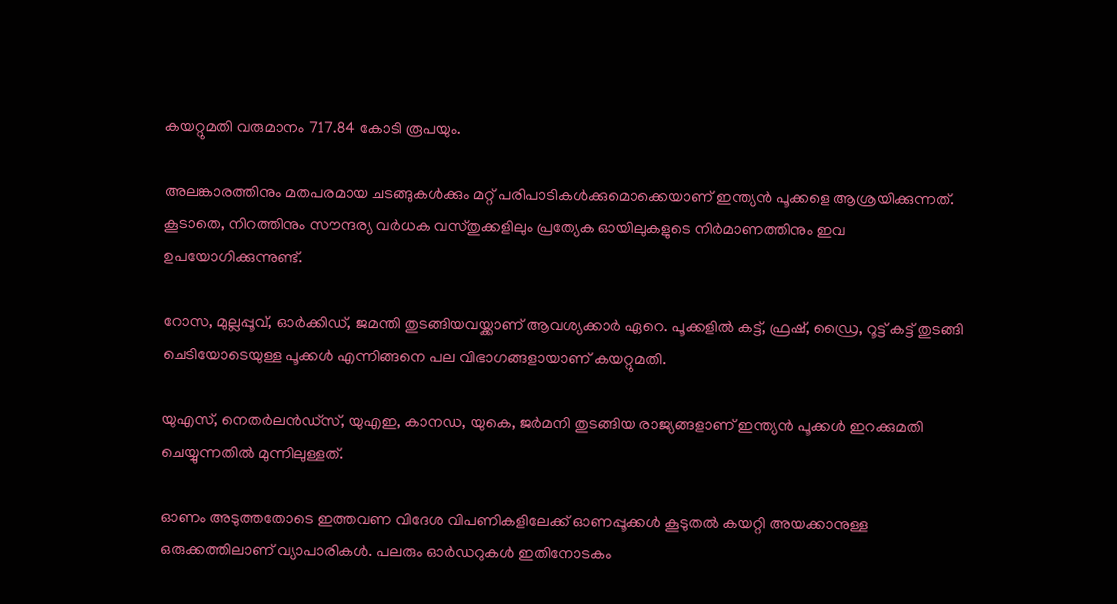കയറ്റുമതി വരുമാനം 717.84 കോടി രൂപയും.

അലങ്കാരത്തിനും മതപരമായ ചടങ്ങുകള്‍ക്കും മറ്റ് പരിപാടികള്‍ക്കുമൊക്കെയാണ് ഇന്ത്യൻ പൂക്കളെ ആശ്രയിക്കുന്നത്. കൂടാതെ, നിറത്തിനും സൗന്ദര്യ വർധക വസ്തുക്കളിലും പ്രത്യേക ഓയിലുകളുടെ നിർമാണത്തിനും ഇവ ഉപയോഗിക്കുന്നുണ്ട്.

റോസ, മുല്ലപ്പൂവ്, ഓർക്കിഡ്, ജമന്തി തുടങ്ങിയവയ്ക്കാണ് ആവശ്യക്കാർ ഏറെ. പൂക്കളില്‍ കട്ട്, ഫ്രഷ്, ഡ്രൈ, റൂട്ട് കട്ട് തുടങ്ങി ചെടിയോടെയുള്ള പൂക്കള്‍ എന്നിങ്ങനെ പല വിഭാഗങ്ങളായാണ് കയറ്റുമതി.

യുഎസ്, നെതർലൻഡ്സ്, യുഎഇ, കാനഡ, യുകെ, ജർമനി തുടങ്ങിയ രാജ്യങ്ങളാണ് ഇന്ത്യൻ പൂക്കള്‍ ഇറക്കുമതി ചെയ്യുന്നതില്‍ മുന്നിലുള്ളത്.

ഓണം അടുത്തതോടെ ഇത്തവണ വിദേശ വിപണികളിലേക്ക് ഓണപ്പൂക്കള്‍ കൂടുതല്‍ കയറ്റി അയക്കാനുള്ള ഒരുക്കത്തിലാണ് വ്യാപാരികള്‍. പലരും ഓർഡറുകള്‍ ഇതിനോടകം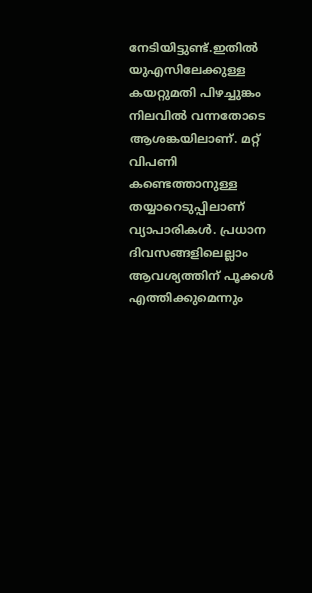നേടിയിട്ടുണ്ട്.ഇതില്‍ യുഎസിലേക്കുള്ള കയറ്റുമതി പിഴച്ചുങ്കം നിലവില്‍ വന്നതോടെ ആശങ്കയിലാണ്. മറ്റ് വിപണി കണ്ടെത്താനുള്ള തയ്യാറെടുപ്പിലാണ് വ്യാപാരികള്‍. പ്രധാന ദിവസങ്ങളിലെല്ലാം ആവശ്യത്തിന് പൂക്കള്‍ എത്തിക്കുമെന്നും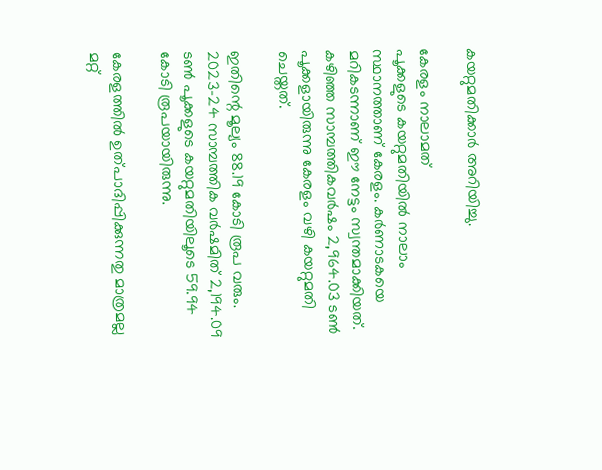കയറ്റുമതിക്കാർ അറിയിച്ചു.

കേരളം നാലാമത്
പൂക്കളുടെ കയറ്റുമതിയില്‍ നാലാം സ്ഥാനത്താണ് കേരളം. കർണാടകയെ മറികടന്നാണ് ഈ നേട്ടം സ്വന്തമാക്കിയത്. കഴിഞ്ഞ സാമ്പത്തികവർഷം 2,964.03 ടണ്‍ പൂക്കളായിരുന്നു കേരളം വഴി കയറ്റുമതി ചെയ്തത്.

ഇതിന്റെ മൂല്യം 88.19 കോടി രൂപ വരും. 2023-24 സാമ്പത്തിക വർഷമിത് 2,194.09 ടണ്‍ പൂക്കളുടെ കയറ്റുമതിയിലൂടെ 59.94 കോടി രൂപയായിരുന്നു.

കേരളത്തില്‍ ഉത്പാദിപ്പിക്കുന്നതു മാത്രമല്ല മറ്റ്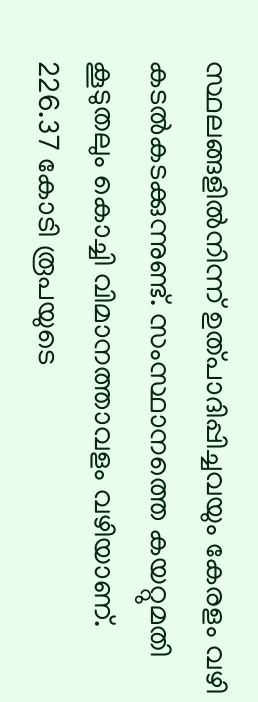സ്ഥലങ്ങളില്‍നിന്ന് ഉത്പാദിപ്പിച്ചവയും കേരളം വഴി കടല്‍കടക്കുന്നുണ്ട്. സംസ്ഥാനത്തെ കയറ്റുമതി കൂടുതലും കൊച്ചി വിമാനത്താവളം വഴിയാണ്.
226.37 കോടി രൂപയുടെ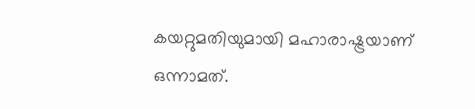കയറ്റുമതിയുമായി മഹാരാഷ്ട്രയാണ് ഒന്നാമത്.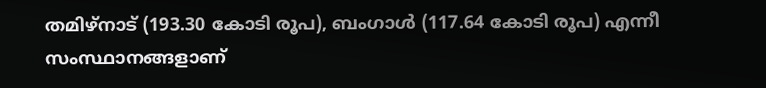തമിഴ്നാട് (193.30 കോടി രൂപ), ബംഗാള്‍ (117.64 കോടി രൂപ) എന്നീ സംസ്ഥാനങ്ങളാണ്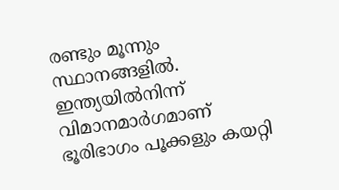രണ്ടും മൂന്നും സ്ഥാനങ്ങളില്‍. ഇന്ത്യയില്‍നിന്ന് വിമാനമാർഗമാണ് ഭൂരിഭാഗം പൂക്കളും കയറ്റി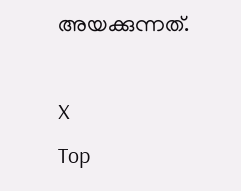അയക്കുന്നത്.

X
Top